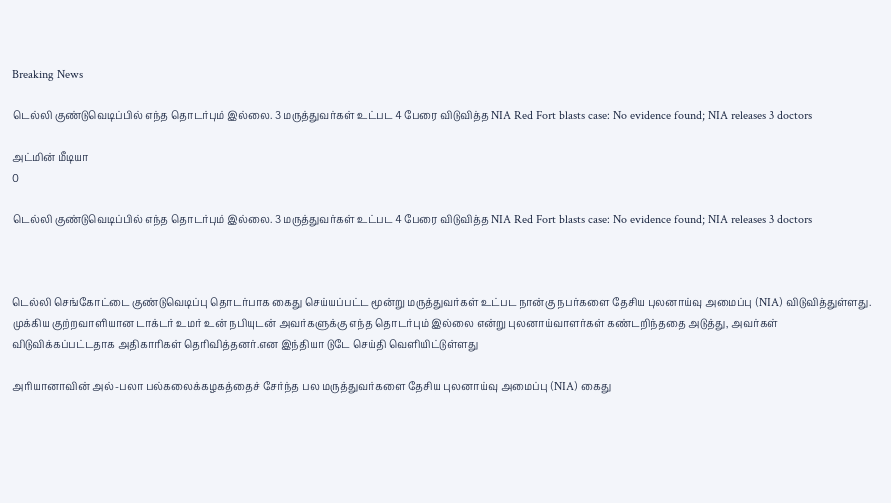Breaking News

டெல்லி குண்டுவெடிப்பில் எந்த தொடர்பும் இல்லை. 3 மருத்துவர்கள் உட்பட 4 பேரை விடுவித்த NIA Red Fort blasts case: No evidence found; NIA releases 3 doctors

அட்மின் மீடியா
0

டெல்லி குண்டுவெடிப்பில் எந்த தொடர்பும் இல்லை. 3 மருத்துவர்கள் உட்பட 4 பேரை விடுவித்த NIA Red Fort blasts case: No evidence found; NIA releases 3 doctors



டெல்லி செங்கோட்டை குண்டுவெடிப்பு தொடர்பாக கைது செய்யப்பட்ட மூன்று மருத்துவர்கள் உட்பட நான்கு நபர்களை தேசிய புலனாய்வு அமைப்பு (NIA) விடுவித்துள்ளது. முக்கிய குற்றவாளியான டாக்டர் உமர் உன் நபியுடன் அவர்களுக்கு எந்த தொடர்பும் இல்லை என்று புலனாய்வாளர்கள் கண்டறிந்ததை அடுத்து, அவர்கள் விடுவிக்கப்பட்டதாக அதிகாரிகள் தெரிவித்தனர்.என இந்தியா டுடே செய்தி வெளியிட்டுள்ளது

அரியானாவின் அல்-பலா பல்கலைக்கழகத்தைச் சேர்ந்த பல மருத்துவர்களை தேசிய புலனாய்வு அமைப்பு (NIA) கைது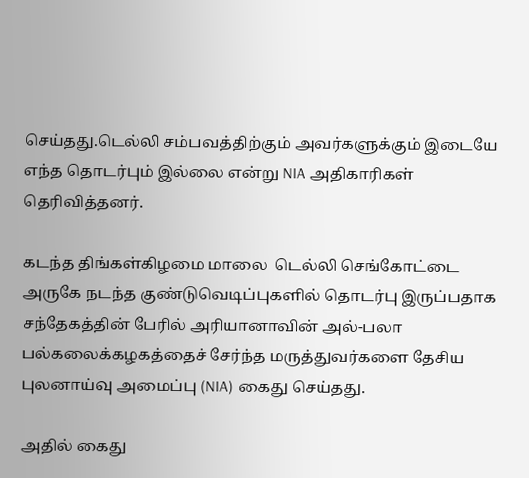செய்தது.டெல்லி சம்பவத்திற்கும் அவர்களுக்கும் இடையே எந்த தொடர்பும் இல்லை என்று NIA அதிகாரிகள் தெரிவித்தனர்.

கடந்த திங்கள்கிழமை மாலை  டெல்லி செங்கோட்டை அருகே நடந்த குண்டுவெடிப்புகளில் தொடர்பு இருப்பதாக சந்தேகத்தின் பேரில் அரியானாவின் அல்-பலா பல்கலைக்கழகத்தைச் சேர்ந்த மருத்துவர்களை தேசிய புலனாய்வு அமைப்பு (NIA) கைது செய்தது.

அதில் கைது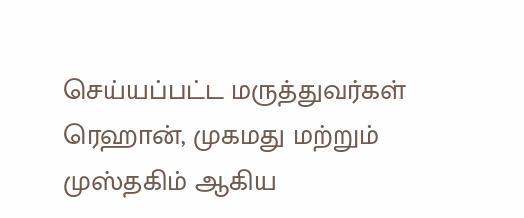செய்யப்பட்ட மருத்துவர்கள் ரெஹான், முகமது மற்றும் முஸ்தகிம் ஆகிய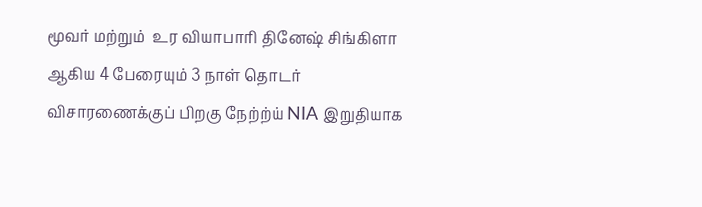மூவர் மற்றும்  உர வியாபாரி தினேஷ் சிங்கிளா ஆகிய 4 பேரையும் 3 நாள் தொடர் விசாரணைக்குப் பிறகு நேற்ற்ய் NIA இறுதியாக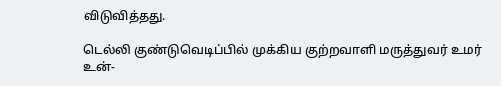விடுவித்தது.

டெல்லி குண்டுவெடிப்பில் முக்கிய குற்றவாளி மருத்துவர் உமர் உன்-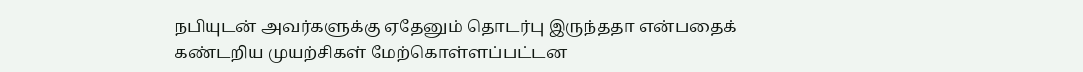நபியுடன் அவர்களுக்கு ஏதேனும் தொடர்பு இருந்ததா என்பதைக் கண்டறிய முயற்சிகள் மேற்கொள்ளப்பட்டன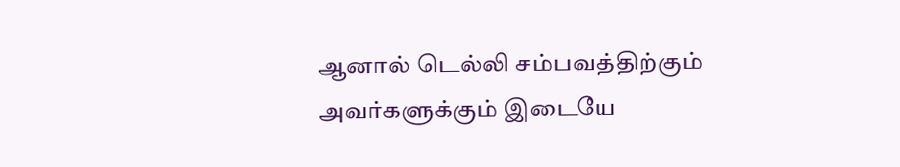ஆனால் டெல்லி சம்பவத்திற்கும் அவர்களுக்கும் இடையே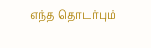எந்த தொடர்பும்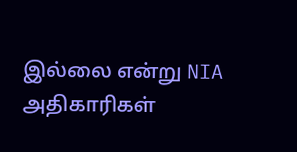இல்லை என்று NIA அதிகாரிகள்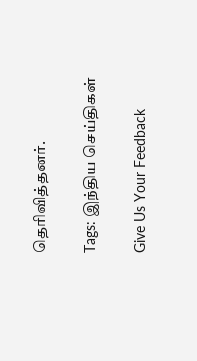தெரிவித்தனர்.

Tags: இந்திய செய்திகள்

Give Us Your Feedback